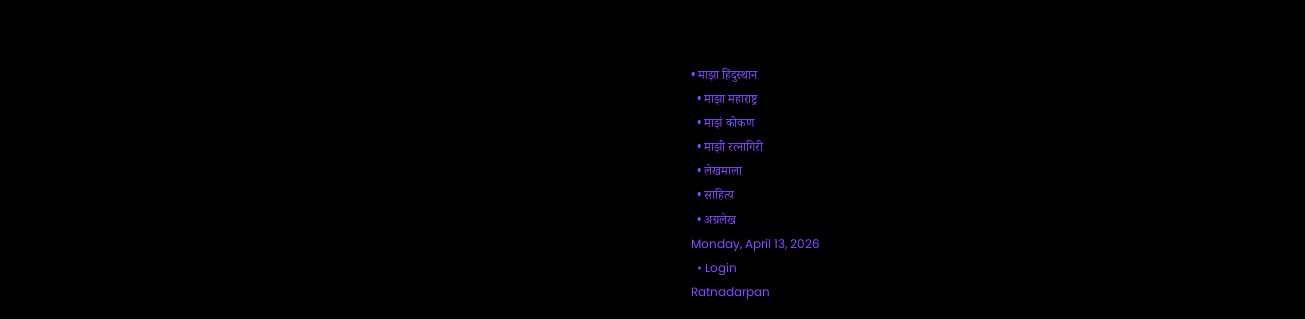• माझा हिंदुस्थान
  • माझा महाराष्ट्र
  • माझं कोकण
  • माझी रत्नागिरी
  • लेखमाला
  • साहित्य
  • अग्रलेख
Monday, April 13, 2026
  • Login
Ratnadarpan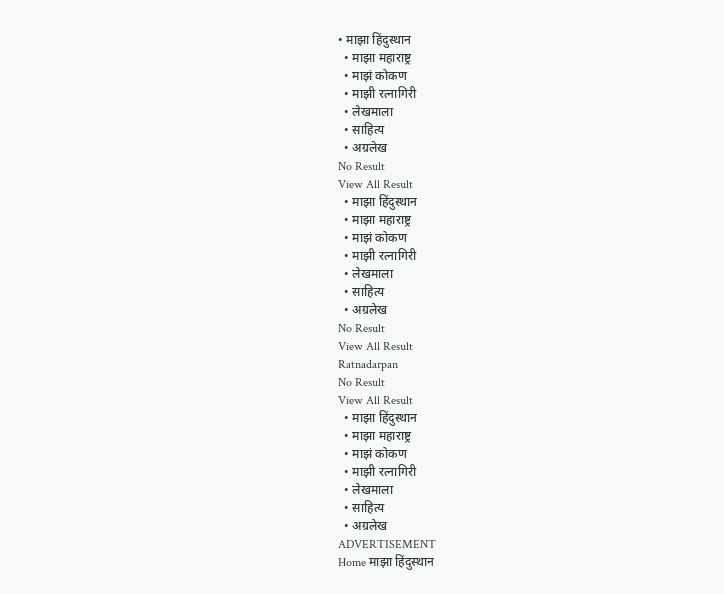• माझा हिंदुस्थान
  • माझा महाराष्ट्र
  • माझं कोकण
  • माझी रत्नागिरी
  • लेखमाला
  • साहित्य
  • अग्रलेख
No Result
View All Result
  • माझा हिंदुस्थान
  • माझा महाराष्ट्र
  • माझं कोकण
  • माझी रत्नागिरी
  • लेखमाला
  • साहित्य
  • अग्रलेख
No Result
View All Result
Ratnadarpan
No Result
View All Result
  • माझा हिंदुस्थान
  • माझा महाराष्ट्र
  • माझं कोकण
  • माझी रत्नागिरी
  • लेखमाला
  • साहित्य
  • अग्रलेख
ADVERTISEMENT
Home माझा हिंदुस्थान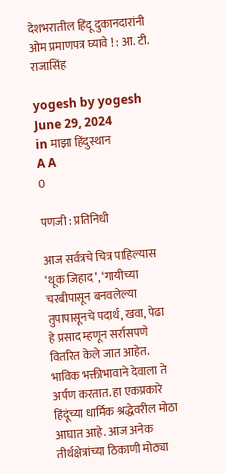देशभरातील हिंदू दुकानदारांनी ओम प्रमाणपत्र घ्यावे ! : आ. टी. राजासिंह

yogesh by yogesh
June 29, 2024
in माझा हिंदुस्थान
A A
0

पणजी : प्रतिनिधी

आज सर्वत्रचे चित्र पाहिल्यास ‘थूक जिहाद’, ‘गायीच्या चरबीपासून बनवलेल्या तुपापासूनचे पदार्थ, खवा, पेढा हे प्रसाद म्हणून सर्रासपणे वितरित केले जात आहेत. भाविक भक्तीभावाने देवाला ते अर्पण करतात. हा एकप्रकारे हिंदूंच्या धार्मिक श्रद्धेवरील मोठा आघात आहे. आज अनेक तीर्थक्षेत्रांच्या ठिकाणी मोठ्या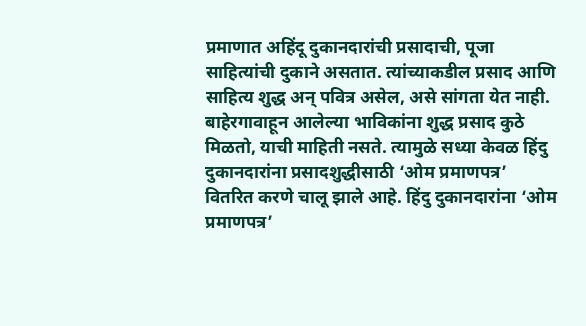प्रमाणात अहिंदू दुकानदारांची प्रसादाची, पूजा साहित्यांची दुकाने असतात. त्यांच्याकडील प्रसाद आणि साहित्य शुद्ध अन् पवित्र असेल, असे सांगता येत नाही. बाहेरगावाहून आलेल्या भाविकांना शुद्ध प्रसाद कुठे मिळतो, याची माहिती नसते. त्यामुळे सध्या केवळ हिंदु दुकानदारांना प्रसादशुद्धीसाठी ‘ओम प्रमाणपत्र’ वितरित करणे चालू झाले आहे. हिंदु दुकानदारांना ‘ओम प्रमाणपत्र’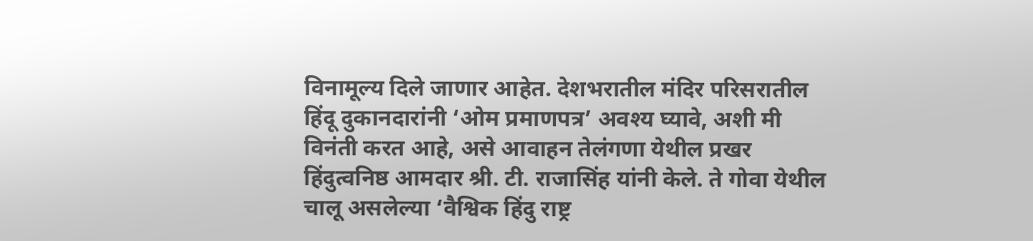विनामूल्य दिले जाणार आहेत. देशभरातील मंदिर परिसरातील हिंदू दुकानदारांनी ‘ओम प्रमाणपत्र’ अवश्य घ्यावे, अशी मी विनंती करत आहे, असे आवाहन तेलंगणा येथील प्रखर हिंदुत्वनिष्ठ आमदार श्री. टी. राजासिंह यांनी केले. ते गोवा येथील चालू असलेल्या ‘वैश्विक हिंदु राष्ट्र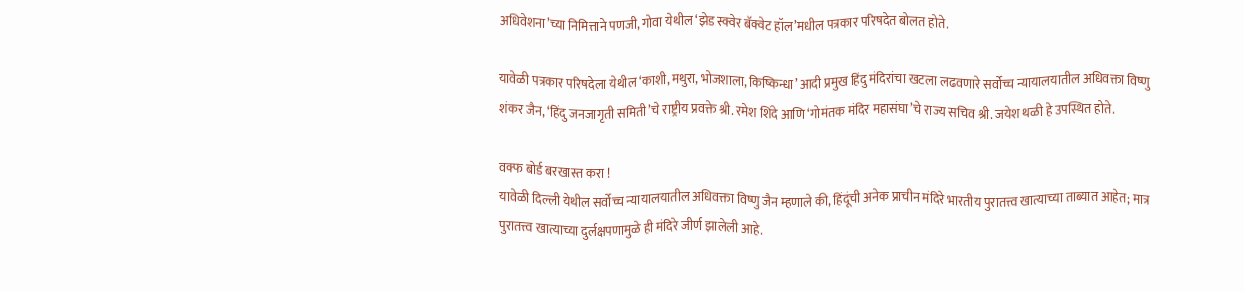अधिवेशना’च्या निमित्ताने पणजी, गोवा येथील ‘झेड स्क्वेर बॅक्वेट हॉल’मधील पत्रकार परिषदेत बोलत होते.

यावेळी पत्रकार परिषदेला येथील ‘काशी, मथुरा, भोजशाला, किष्किन्धा’ आदी प्रमुख हिंदु मंदिरांचा खटला लढवणारे सर्वोच्च न्यायालयातील अधिवक्ता विष्णु शंकर जैन, ‘हिंदु जनजागृती समिती’चे राष्ट्रीय प्रवक्ते श्री. रमेश शिंदे आणि ‘गोमंतक मंदिर महासंघा’चे राज्य सचिव श्री. जयेश थळी हे उपस्थित होते.

वक्फ बोर्ड बरखास्त करा !
यावेळी दिल्ली येथील सर्वोच्च न्यायालयातील अधिवक्ता विष्णु जैन म्हणाले की, हिंदूंची अनेक प्राचीन मंदिरे भारतीय पुरातत्त्व खात्याच्या ताब्यात आहेत; मात्र पुरातत्त्व खात्याच्या दुर्लक्षपणामुळे ही मंदिरे जीर्ण झालेली आहे.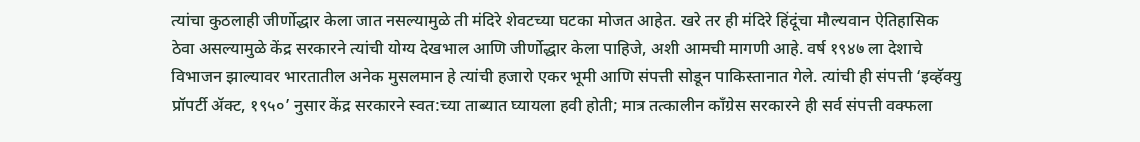त्यांचा कुठलाही जीर्णोद्धार केला जात नसल्यामुळे ती मंदिरे शेवटच्या घटका मोजत आहेत. खरे तर ही मंदिरे हिंदूंचा मौल्यवान ऐतिहासिक ठेवा असल्यामुळे केंद्र सरकारने त्यांची योग्य देखभाल आणि जीर्णोद्धार केला पाहिजे, अशी आमची मागणी आहे. वर्ष १९४७ ला देशाचे विभाजन झाल्यावर भारतातील अनेक मुसलमान हे त्यांची हजारो एकर भूमी आणि संपत्ती सोडून पाकिस्तानात गेले. त्यांची ही संपत्ती ‘इव्हॅक्यु प्रॉपर्टी ॲक्ट, १९५०’ नुसार केंद्र सरकारने स्वत:च्या ताब्यात घ्यायला हवी होती; मात्र तत्कालीन काँग्रेस सरकारने ही सर्व संपत्ती वक्फला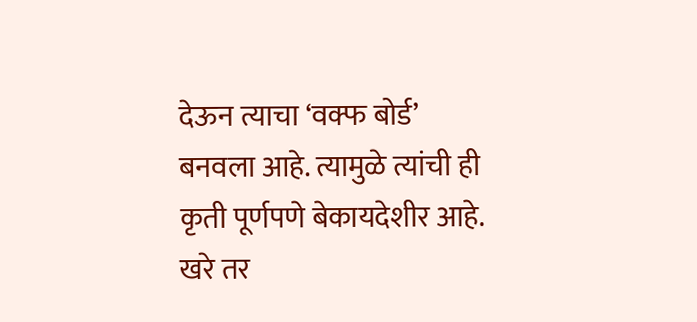देऊन त्याचा ‘वक्फ बोर्ड’ बनवला आहे. त्यामुळे त्यांची ही कृती पूर्णपणे बेकायदेशीर आहे. खरे तर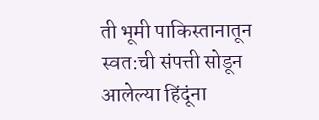ती भूमी पाकिस्तानातून स्वत:ची संपत्ती सोडून आलेल्या हिंदूंना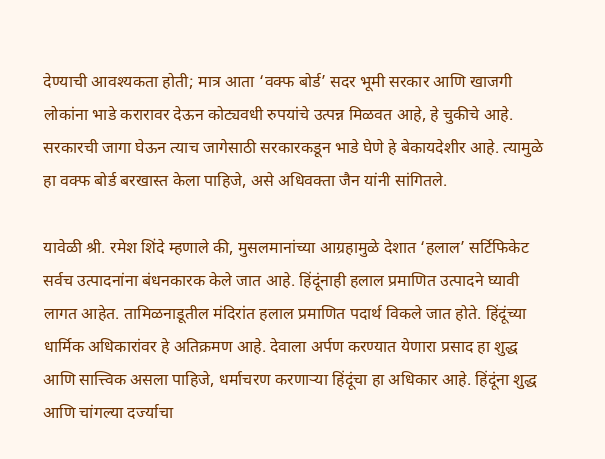देण्याची आवश्यकता होती; मात्र आता ‘वक्फ बोर्ड’ सदर भूमी सरकार आणि खाजगी लोकांना भाडे करारावर देऊन कोट्यवधी रुपयांचे उत्पन्न मिळवत आहे, हे चुकीचे आहे. सरकारची जागा घेऊन त्याच जागेसाठी सरकारकडून भाडे घेणे हे बेकायदेशीर आहे. त्यामुळे हा वक्फ बोर्ड बरखास्त केला पाहिजे, असे अधिवक्ता जैन यांनी सांगितले.

यावेळी श्री. रमेश शिंदे म्हणाले की, मुसलमानांच्या आग्रहामुळे देशात ‘हलाल’ सर्टिफिकेट सर्वच उत्पादनांना बंधनकारक केले जात आहे. हिंदूंनाही हलाल प्रमाणित उत्पादने घ्यावी लागत आहेत. तामिळनाडूतील मंदिरांत हलाल प्रमाणित पदार्थ विकले जात होते. हिंदूंच्या धार्मिक अधिकारांवर हे अतिक्रमण आहे. देवाला अर्पण करण्यात येणारा प्रसाद हा शुद्ध आणि सात्त्विक असला पाहिजे, धर्माचरण करणार्‍या हिंदूंचा हा अधिकार आहे. हिंदूंना शुद्ध आणि चांगल्या दर्ज्याचा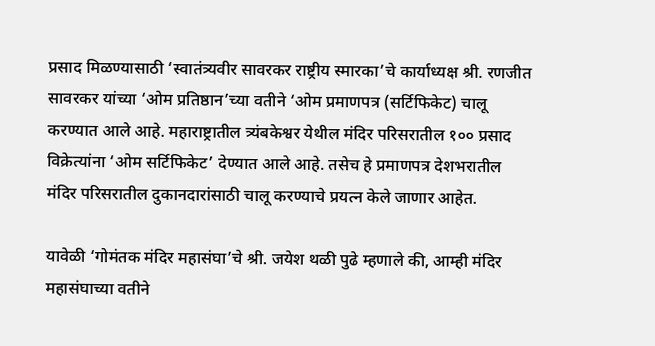प्रसाद मिळण्यासाठी ‘स्वातंत्र्यवीर सावरकर राष्ट्रीय स्मारका’चे कार्याध्यक्ष श्री. रणजीत सावरकर यांच्या ‘ओम प्रतिष्ठान’च्या वतीने ‘ओम प्रमाणपत्र (सर्टिफिकेट) चालू करण्यात आले आहे. महाराष्ट्रातील त्र्यंबकेश्वर येथील मंदिर परिसरातील १०० प्रसाद विक्रेत्यांना ‘ओम सर्टिफिकेट’ देण्यात आले आहे. तसेच हे प्रमाणपत्र देशभरातील मंदिर परिसरातील दुकानदारांसाठी चालू करण्याचे प्रयत्न केले जाणार आहेत.

यावेळी ‘गोमंतक मंदिर महासंघा’चे श्री. जयेश थळी पुढे म्हणाले की, आम्ही मंदिर महासंघाच्या वतीने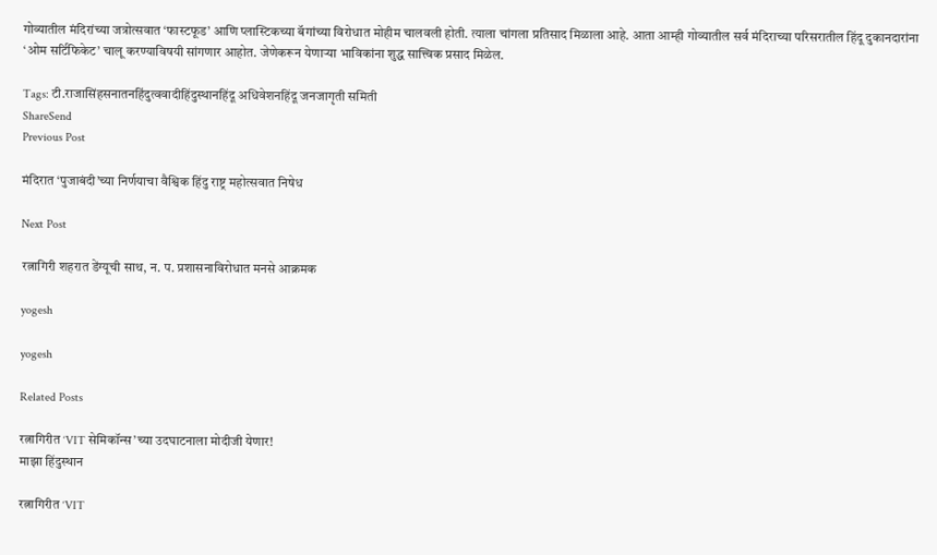गोव्यातील मंदिरांच्या जत्रोत्सवात ‘फास्टफूड’ आणि प्लास्टिकच्या बॅगांच्या विरोधात मोहीम चालवली होती. त्याला चांगला प्रतिसाद मिळाला आहे. आता आम्ही गोव्यातील सर्व मंदिराच्या परिसरातील हिंदू दुकानदारांना ‘ओम सर्टिफिकेट’ चालू करण्याविषयी सांगणार आहोत. जेणेकरून येणार्‍या भाविकांना शुद्ध सात्त्विक प्रसाद मिळेल.

Tags: टी.राजासिंहसनातनहिंदुत्ववादीहिंदुस्थानहिंदू अधिवेशनहिंदू जनजागृती समिती
ShareSend
Previous Post

मंदिरात ‘पुजाबंदी’च्या निर्णयाचा वैश्विक हिंदु राष्ट्र महोत्सवात निषेध

Next Post

रत्नागिरी शहरात डेंग्यूची साथ, न. प. प्रशासनाविरोधात मनसे आक्रमक

yogesh

yogesh

Related Posts

रत्नागिरीत ‘VIT सेमिकॉन्स’च्या उदघाटनाला मोदीजी येणार!
माझा हिंदुस्थान

रत्नागिरीत ‘VIT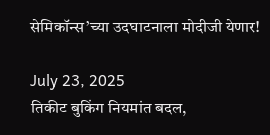सेमिकॉन्स’च्या उदघाटनाला मोदीजी येणार!

July 23, 2025
तिकीट बुकिंग नियमांत बदल,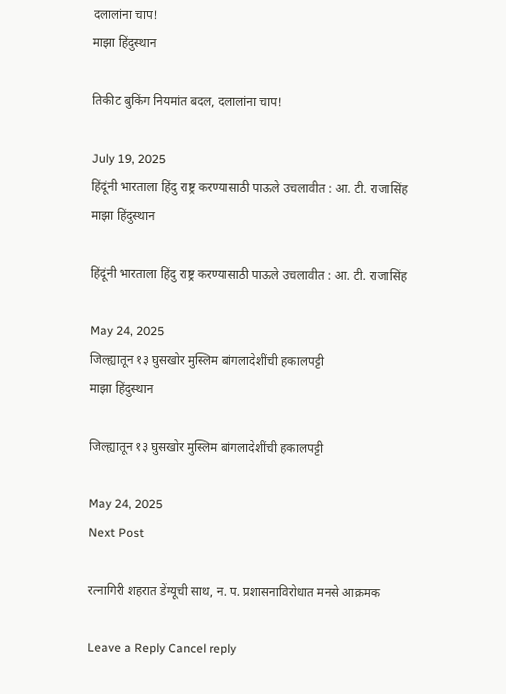दलालांना चाप!
माझा हिंदुस्थान

तिकीट बुकिंग नियमांत बदल, दलालांना चाप!

July 19, 2025
हिंदूंनी भारताला हिंदु राष्ट्र करण्यासाठी पाऊले उचलावीत : आ. टी. राजासिंह
माझा हिंदुस्थान

हिंदूंनी भारताला हिंदु राष्ट्र करण्यासाठी पाऊले उचलावीत : आ. टी. राजासिंह

May 24, 2025
जिल्ह्यातून १३ घुसखोर मुस्लिम बांगलादेशींची हकालपट्टी
माझा हिंदुस्थान

जिल्ह्यातून १३ घुसखोर मुस्लिम बांगलादेशींची हकालपट्टी

May 24, 2025
Next Post

रत्नागिरी शहरात डेंग्यूची साथ, न. प. प्रशासनाविरोधात मनसे आक्रमक

Leave a Reply Cancel reply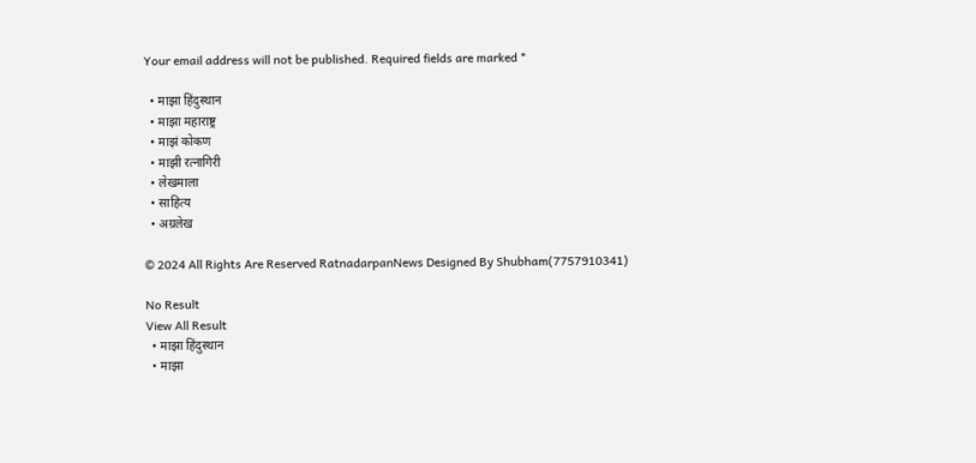Your email address will not be published. Required fields are marked *

  • माझा हिंदुस्थान
  • माझा महाराष्ट्र
  • माझं कोकण
  • माझी रत्नागिरी
  • लेखमाला
  • साहित्य
  • अग्रलेख

© 2024 All Rights Are Reserved RatnadarpanNews Designed By Shubham(7757910341)

No Result
View All Result
  • माझा हिंदुस्थान
  • माझा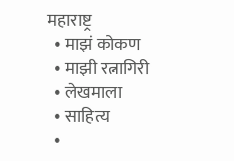महाराष्ट्र
  • माझं कोकण
  • माझी रत्नागिरी
  • लेखमाला
  • साहित्य
  •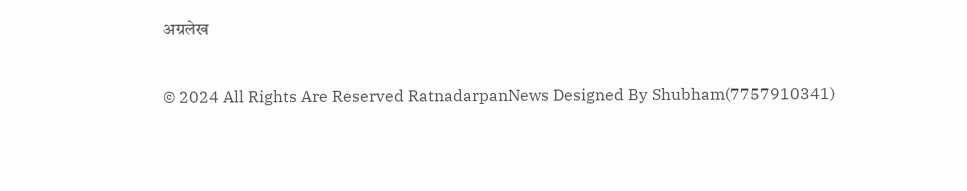अग्रलेख

© 2024 All Rights Are Reserved RatnadarpanNews Designed By Shubham(7757910341)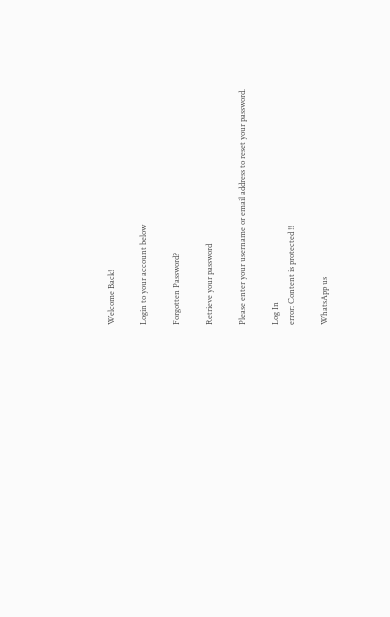Welcome Back!

Login to your account below

Forgotten Password?

Retrieve your password

Please enter your username or email address to reset your password.

Log In
error: Content is protected !!

WhatsApp us